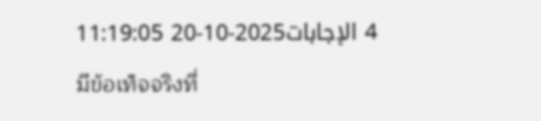4 الإجابات2025-10-20 11:19:05
มีข้อเท็จจริงที่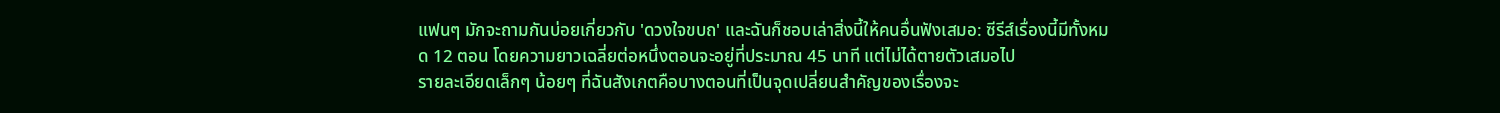แฟนๆ มักจะถามกันบ่อยเกี่ยวกับ 'ดวงใจขบถ' และฉันก็ชอบเล่าสิ่งนี้ให้คนอื่นฟังเสมอ: ซีรีส์เรื่องนี้มีทั้งหมด 12 ตอน โดยความยาวเฉลี่ยต่อหนึ่งตอนจะอยู่ที่ประมาณ 45 นาที แต่ไม่ได้ตายตัวเสมอไป
รายละเอียดเล็กๆ น้อยๆ ที่ฉันสังเกตคือบางตอนที่เป็นจุดเปลี่ยนสำคัญของเรื่องจะ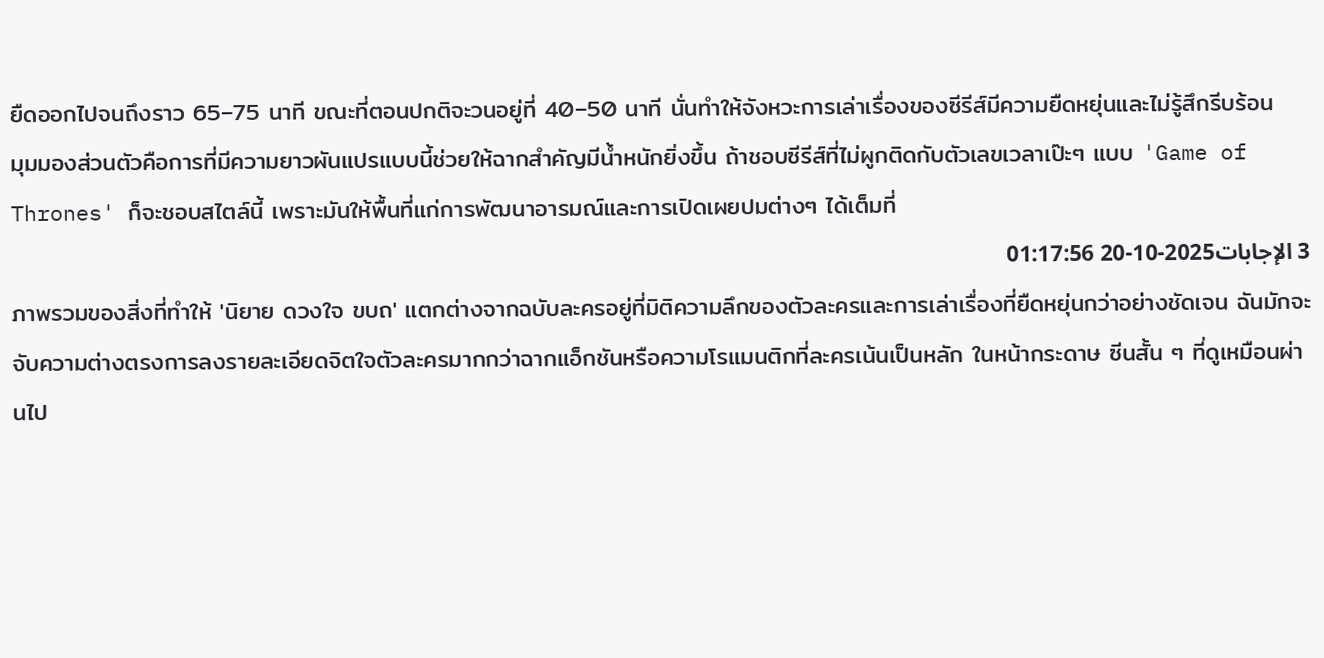ยืดออกไปจนถึงราว 65–75 นาที ขณะที่ตอนปกติจะวนอยู่ที่ 40–50 นาที นั่นทำให้จังหวะการเล่าเรื่องของซีรีส์มีความยืดหยุ่นและไม่รู้สึกรีบร้อน
มุมมองส่วนตัวคือการที่มีความยาวผันแปรแบบนี้ช่วยให้ฉากสำคัญมีน้ำหนักยิ่งขึ้น ถ้าชอบซีรีส์ที่ไม่ผูกติดกับตัวเลขเวลาเป๊ะๆ แบบ 'Game of Thrones' ก็จะชอบสไตล์นี้ เพราะมันให้พื้นที่แก่การพัฒนาอารมณ์และการเปิดเผยปมต่างๆ ได้เต็มที่
3 الإجابات2025-10-20 01:17:56
ภาพรวมของสิ่งที่ทำให้ 'นิยาย ดวงใจ ขบถ' แตกต่างจากฉบับละครอยู่ที่มิติความลึกของตัวละครและการเล่าเรื่องที่ยืดหยุ่นกว่าอย่างชัดเจน ฉันมักจะจับความต่างตรงการลงรายละเอียดจิตใจตัวละครมากกว่าฉากแอ็กชันหรือความโรแมนติกที่ละครเน้นเป็นหลัก ในหน้ากระดาษ ซีนสั้น ๆ ที่ดูเหมือนผ่านไป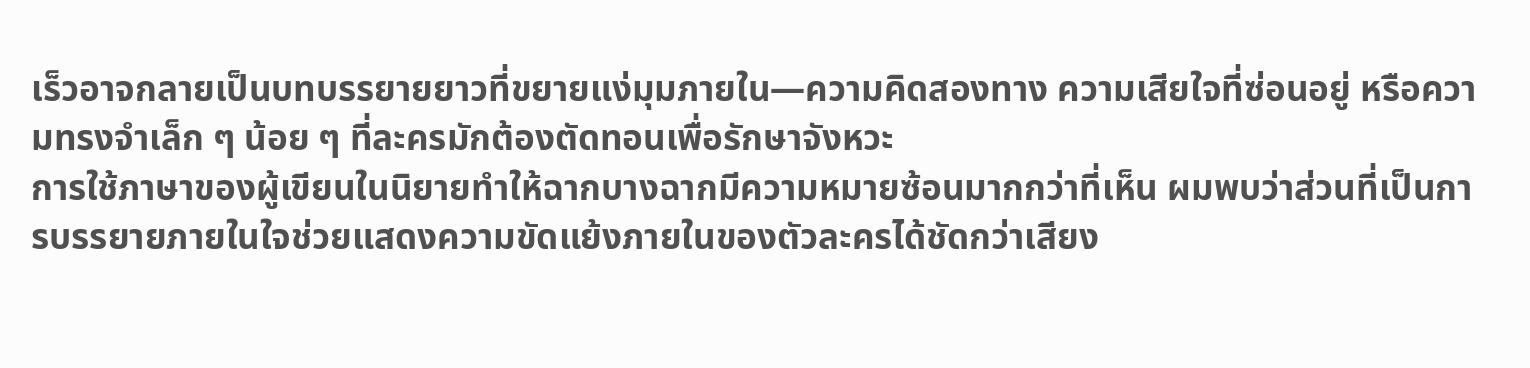เร็วอาจกลายเป็นบทบรรยายยาวที่ขยายแง่มุมภายใน—ความคิดสองทาง ความเสียใจที่ซ่อนอยู่ หรือความทรงจำเล็ก ๆ น้อย ๆ ที่ละครมักต้องตัดทอนเพื่อรักษาจังหวะ
การใช้ภาษาของผู้เขียนในนิยายทำให้ฉากบางฉากมีความหมายซ้อนมากกว่าที่เห็น ผมพบว่าส่วนที่เป็นการบรรยายภายในใจช่วยแสดงความขัดแย้งภายในของตัวละครได้ชัดกว่าเสียง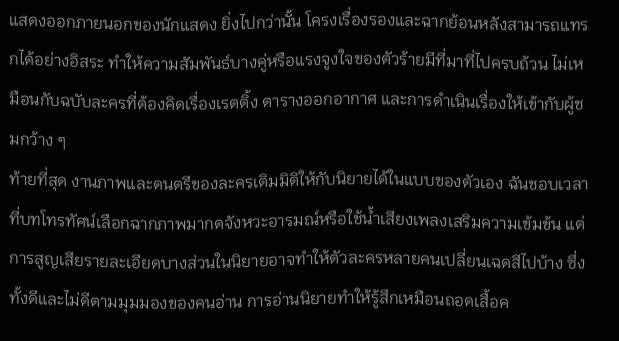แสดงออกภายนอกของนักแสดง ยิ่งไปกว่านั้น โครงเรื่องรองและฉากย้อนหลังสามารถแทรกได้อย่างอิสระ ทำให้ความสัมพันธ์บางคู่หรือแรงจูงใจของตัวร้ายมีที่มาที่ไปครบถ้วน ไม่เหมือนกับฉบับละครที่ต้องคิดเรื่องเรตติ้ง ตารางออกอากาศ และการดำเนินเรื่องให้เข้ากับผู้ชมกว้าง ๆ
ท้ายที่สุด งานภาพและดนตรีของละครเติมมิติให้กับนิยายได้ในแบบของตัวเอง ฉันชอบเวลาที่บทโทรทัศน์เลือกฉากภาพมากดจังหวะอารมณ์หรือใช้น้ำเสียงเพลงเสริมความเข้มข้น แต่การสูญเสียรายละเอียดบางส่วนในนิยายอาจทำให้ตัวละครหลายคนเปลี่ยนเฉดสีไปบ้าง ซึ่งทั้งดีและไม่ดีตามมุมมองของคนอ่าน การอ่านนิยายทำให้รู้สึกเหมือนถอดเสื้อค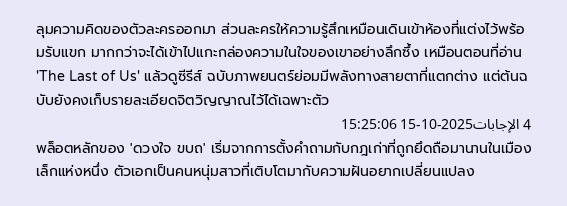ลุมความคิดของตัวละครออกมา ส่วนละครให้ความรู้สึกเหมือนเดินเข้าห้องที่แต่งไว้พร้อมรับแขก มากกว่าจะได้เข้าไปแกะกล่องความในใจของเขาอย่างลึกซึ้ง เหมือนตอนที่อ่าน 'The Last of Us' แล้วดูซีรีส์ ฉบับภาพยนตร์ย่อมมีพลังทางสายตาที่แตกต่าง แต่ต้นฉบับยังคงเก็บรายละเอียดจิตวิญญาณไว้ได้เฉพาะตัว
4 الإجابات2025-10-15 15:25:06
พล็อตหลักของ 'ดวงใจ ขบถ' เริ่มจากการตั้งคำถามกับกฎเก่าที่ถูกยึดถือมานานในเมืองเล็กแห่งหนึ่ง ตัวเอกเป็นคนหนุ่มสาวที่เติบโตมากับความฝันอยากเปลี่ยนแปลง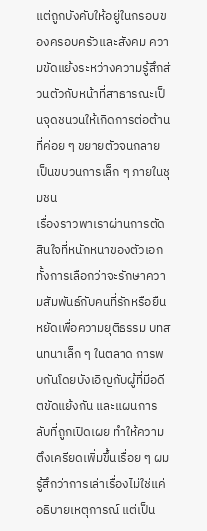แต่ถูกบังคับให้อยู่ในกรอบของครอบครัวและสังคม ความขัดแย้งระหว่างความรู้สึกส่วนตัวกับหน้าที่สาธารณะเป็นจุดชนวนให้เกิดการต่อต้านที่ค่อย ๆ ขยายตัวจนกลายเป็นขบวนการเล็ก ๆ ภายในชุมชน
เรื่องราวพาเราผ่านการตัดสินใจที่หนักหนาของตัวเอก ทั้งการเลือกว่าจะรักษาความสัมพันธ์กับคนที่รักหรือยืนหยัดเพื่อความยุติธรรม บทสนทนาเล็ก ๆ ในตลาด การพบกันโดยบังเอิญกับผู้ที่มีอดีตขัดแย้งกัน และแผนการลับที่ถูกเปิดเผย ทำให้ความตึงเครียดเพิ่มขึ้นเรื่อย ๆ ผมรู้สึกว่าการเล่าเรื่องไม่ใช่แค่อธิบายเหตุการณ์ แต่เป็น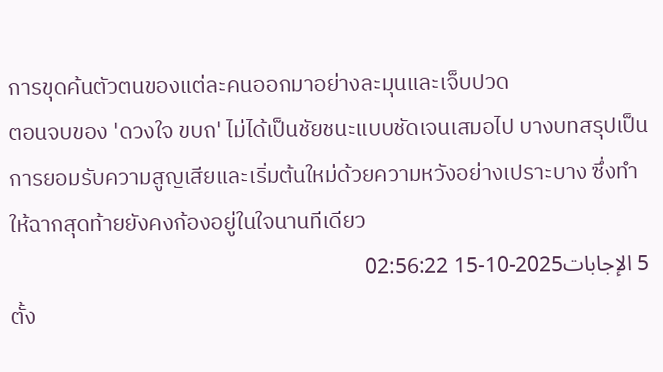การขุดค้นตัวตนของแต่ละคนออกมาอย่างละมุนและเจ็บปวด
ตอนจบของ 'ดวงใจ ขบถ' ไม่ได้เป็นชัยชนะแบบชัดเจนเสมอไป บางบทสรุปเป็นการยอมรับความสูญเสียและเริ่มต้นใหม่ด้วยความหวังอย่างเปราะบาง ซึ่งทำให้ฉากสุดท้ายยังคงก้องอยู่ในใจนานทีเดียว
5 الإجابات2025-10-15 02:56:22
ตั้ง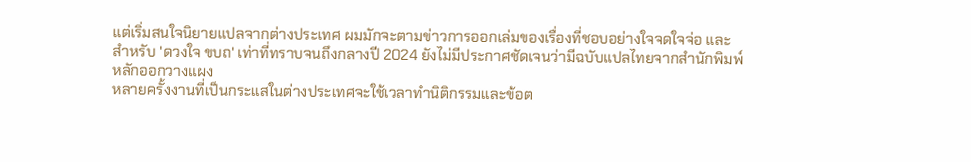แต่เริ่มสนใจนิยายแปลจากต่างประเทศ ผมมักจะตามข่าวการออกเล่มของเรื่องที่ชอบอย่างใจจดใจจ่อ และสำหรับ 'ดวงใจ ขบถ' เท่าที่ทราบจนถึงกลางปี 2024 ยังไม่มีประกาศชัดเจนว่ามีฉบับแปลไทยจากสำนักพิมพ์หลักออกวางแผง
หลายครั้งงานที่เป็นกระแสในต่างประเทศจะใช้เวลาทำนิติกรรมและข้อต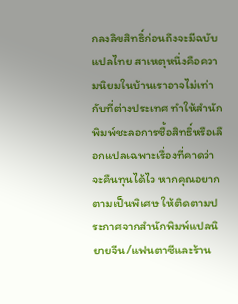กลงลิขสิทธิ์ก่อนถึงจะมีฉบับแปลไทย สาเหตุหนึ่งคือความนิยมในบ้านเราอาจไม่เท่ากับที่ต่างประเทศ ทำให้สำนักพิมพ์ชะลอการซื้อสิทธิ์หรือเลือกแปลเฉพาะเรื่องที่คาดว่าจะคืนทุนได้ไว หากคุณอยากตามเป็นพิเศษ ให้ติดตามประกาศจากสำนักพิมพ์แปลนิยายจีน/แฟนตาซีและร้าน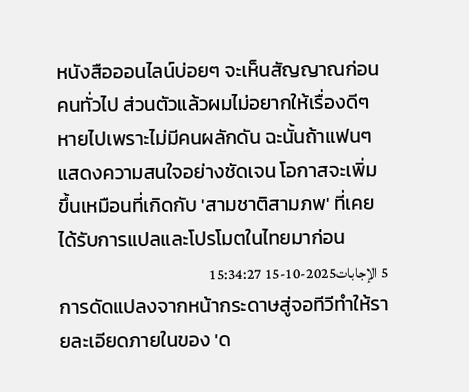หนังสือออนไลน์บ่อยๆ จะเห็นสัญญาณก่อนคนทั่วไป ส่วนตัวแล้วผมไม่อยากให้เรื่องดีๆ หายไปเพราะไม่มีคนผลักดัน ฉะนั้นถ้าแฟนๆ แสดงความสนใจอย่างชัดเจน โอกาสจะเพิ่มขึ้นเหมือนที่เกิดกับ 'สามชาติสามภพ' ที่เคยได้รับการแปลและโปรโมตในไทยมาก่อน
5 الإجابات2025-10-15 15:34:27
การดัดแปลงจากหน้ากระดาษสู่จอทีวีทำให้รายละเอียดภายในของ 'ด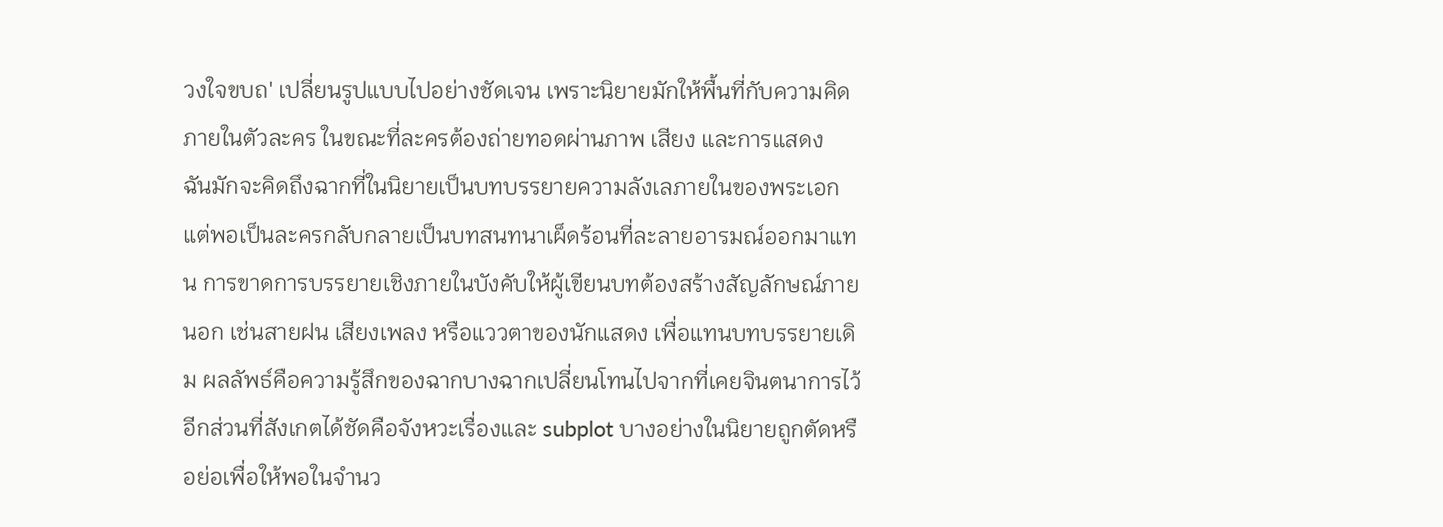วงใจขบถ' เปลี่ยนรูปแบบไปอย่างชัดเจน เพราะนิยายมักให้พื้นที่กับความคิดภายในตัวละคร ในขณะที่ละครต้องถ่ายทอดผ่านภาพ เสียง และการแสดง
ฉันมักจะคิดถึงฉากที่ในนิยายเป็นบทบรรยายความลังเลภายในของพระเอก แต่พอเป็นละครกลับกลายเป็นบทสนทนาเผ็ดร้อนที่ละลายอารมณ์ออกมาแทน การขาดการบรรยายเชิงภายในบังคับให้ผู้เขียนบทต้องสร้างสัญลักษณ์ภายนอก เช่นสายฝน เสียงเพลง หรือแววตาของนักแสดง เพื่อแทนบทบรรยายเดิม ผลลัพธ์คือความรู้สึกของฉากบางฉากเปลี่ยนโทนไปจากที่เคยจินตนาการไว้
อีกส่วนที่สังเกตได้ชัดคือจังหวะเรื่องและ subplot บางอย่างในนิยายถูกตัดหรือย่อเพื่อให้พอในจำนว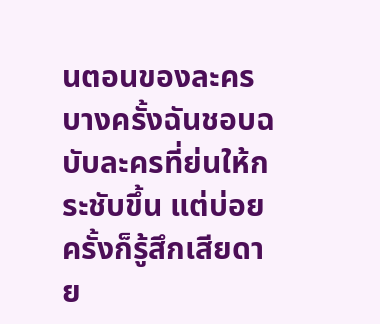นตอนของละคร บางครั้งฉันชอบฉบับละครที่ย่นให้กระชับขึ้น แต่บ่อยครั้งก็รู้สึกเสียดาย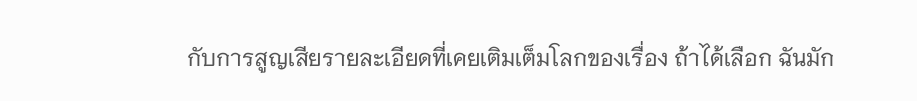กับการสูญเสียรายละเอียดที่เคยเติมเต็มโลกของเรื่อง ถ้าได้เลือก ฉันมัก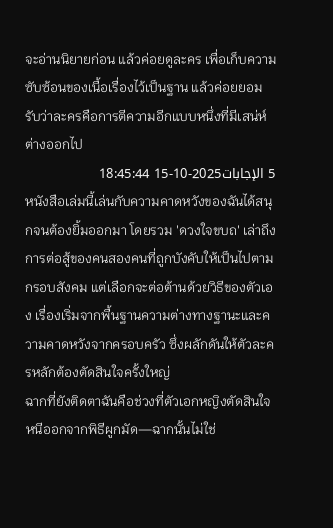จะอ่านนิยายก่อน แล้วค่อยดูละคร เพื่อเก็บความซับซ้อนของเนื้อเรื่องไว้เป็นฐาน แล้วค่อยยอมรับว่าละครคือการตีความอีกแบบหนึ่งที่มีเสน่ห์ต่างออกไป
5 الإجابات2025-10-15 18:45:44
หนังสือเล่มนี้เล่นกับความคาดหวังของฉันได้สนุกจนต้องยิ้มออกมา โดยรวม 'ดวงใจขบถ' เล่าถึงการต่อสู้ของคนสองคนที่ถูกบังคับให้เป็นไปตามกรอบสังคม แต่เลือกจะต่อต้านด้วยวิธีของตัวเอง เรื่องเริ่มจากพื้นฐานความต่างทางฐานะและความคาดหวังจากครอบครัว ซึ่งผลักดันให้ตัวละครหลักต้องตัดสินใจครั้งใหญ่
ฉากที่ยังติดตาฉันคือช่วงที่ตัวเอกหญิงตัดสินใจหนีออกจากพิธีผูกมัด—ฉากนั้นไม่ใช่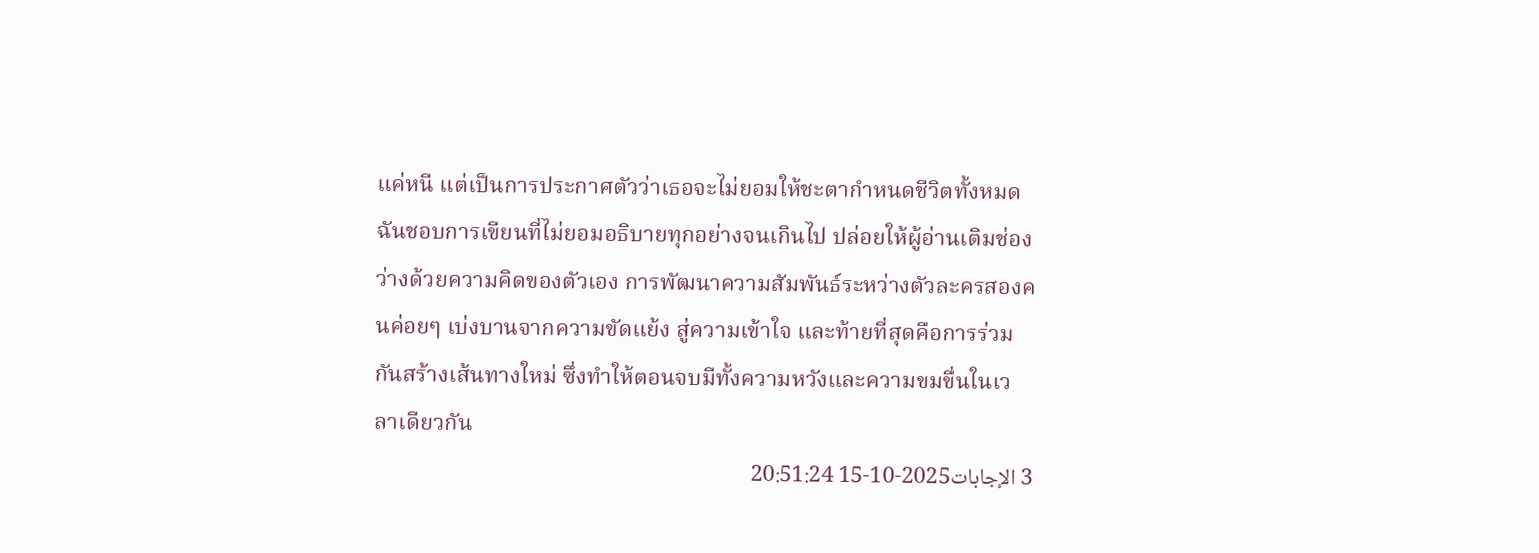แค่หนี แต่เป็นการประกาศตัวว่าเธอจะไม่ยอมให้ชะตากำหนดชีวิตทั้งหมด ฉันชอบการเขียนที่ไม่ยอมอธิบายทุกอย่างจนเกินไป ปล่อยให้ผู้อ่านเติมช่องว่างด้วยความคิดของตัวเอง การพัฒนาความสัมพันธ์ระหว่างตัวละครสองคนค่อยๆ เบ่งบานจากความขัดแย้ง สู่ความเข้าใจ และท้ายที่สุดคือการร่วมกันสร้างเส้นทางใหม่ ซึ่งทำให้ตอนจบมีทั้งความหวังและความขมขื่นในเวลาเดียวกัน
3 الإجابات2025-10-15 20:51:24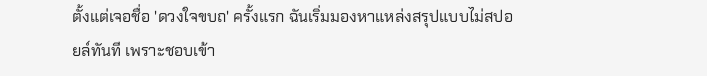ตั้งแต่เจอชื่อ 'ดวงใจขบถ' ครั้งแรก ฉันเริ่มมองหาแหล่งสรุปแบบไม่สปอยล์ทันที เพราะชอบเข้า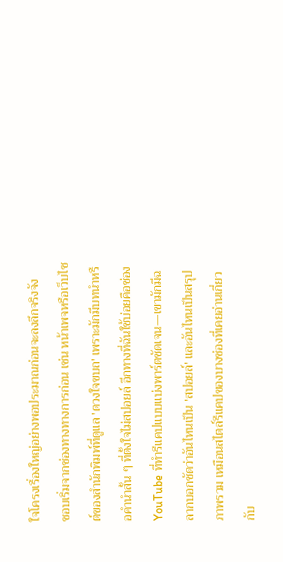ใจโครงเรื่องใหญ่อย่างพอประมาณก่อนจะลงลึกจริงจัง
ชอบเริ่มจากช่องทางทางการก่อน เช่น หน้าเพจหรือเว็บไซต์ของสำนักพิมพ์ที่ดูแล 'ดวงใจขบถ' เพราะมักมีบทนำหรือคำนำสั้น ๆ ที่ตั้งใจไม่สปอยล์ อีกทางที่ฉันใช้บ่อยคือช่อง YouTube ที่ทำรีแคปแบบแบ่งพาร์ตชัดเจน—เขามักมีฉลากบอกชัดว่าอันไหนเป็น 'สปอยล์' และอันไหนเป็นสรุปภาพรวม เหมือนสไตล์รีแคปของบางช่องที่เคยอ่านเกี่ยวกับ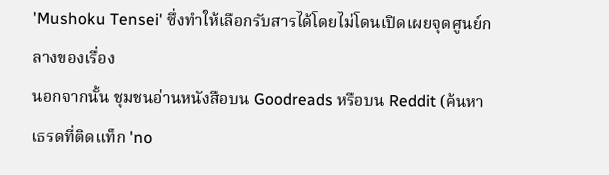'Mushoku Tensei' ซึ่งทำให้เลือกรับสารได้โดยไม่โดนเปิดเผยจุดศูนย์กลางของเรื่อง
นอกจากนั้น ชุมชนอ่านหนังสือบน Goodreads หรือบน Reddit (ค้นหาเธรดที่ติดแท็ก 'no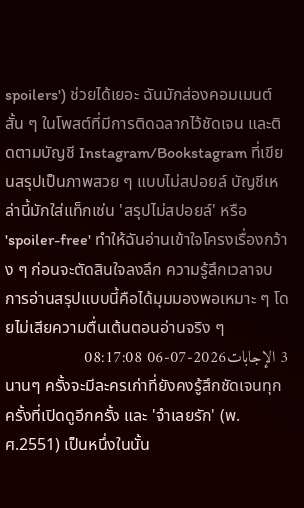spoilers') ช่วยได้เยอะ ฉันมักส่องคอมเมนต์สั้น ๆ ในโพสต์ที่มีการติดฉลากไว้ชัดเจน และติดตามบัญชี Instagram/Bookstagram ที่เขียนสรุปเป็นภาพสวย ๆ แบบไม่สปอยล์ บัญชีเหล่านี้มักใส่แท็กเช่น 'สรุปไม่สปอยล์' หรือ 'spoiler-free' ทำให้ฉันอ่านเข้าใจโครงเรื่องกว้าง ๆ ก่อนจะตัดสินใจลงลึก ความรู้สึกเวลาจบการอ่านสรุปแบบนี้คือได้มุมมองพอเหมาะ ๆ โดยไม่เสียความตื่นเต้นตอนอ่านจริง ๆ
3 الإجابات2026-07-06 08:17:08
นานๆ ครั้งจะมีละครเก่าที่ยังคงรู้สึกชัดเจนทุกครั้งที่เปิดดูอีกครั้ง และ 'จำเลยรัก' (พ.ศ.2551) เป็นหนึ่งในนั้น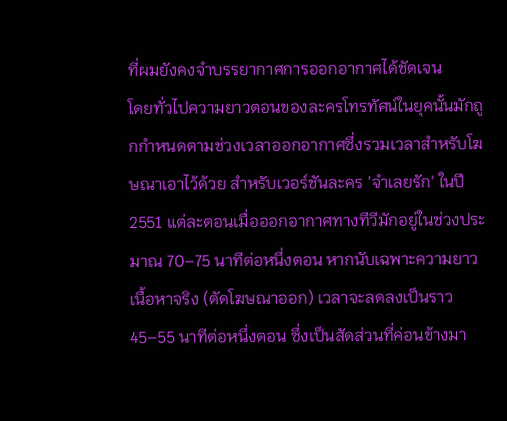ที่ผมยังคงจำบรรยากาศการออกอากาศได้ชัดเจน
โดยทั่วไปความยาวตอนของละครโทรทัศน์ในยุคนั้นมักถูกกำหนดตามช่วงเวลาออกอากาศซึ่งรวมเวลาสำหรับโฆษณาเอาไว้ด้วย สำหรับเวอร์ชันละคร 'จำเลยรัก' ในปี 2551 แต่ละตอนเมื่อออกอากาศทางทีวีมักอยู่ในช่วงประมาณ 70–75 นาทีต่อหนึ่งตอน หากนับเฉพาะความยาวเนื้อหาจริง (ตัดโฆษณาออก) เวลาจะลดลงเป็นราว 45–55 นาทีต่อหนึ่งตอน ซึ่งเป็นสัดส่วนที่ค่อนข้างมา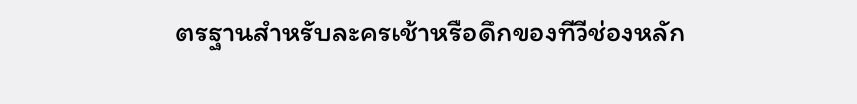ตรฐานสำหรับละครเช้าหรือดึกของทีวีช่องหลัก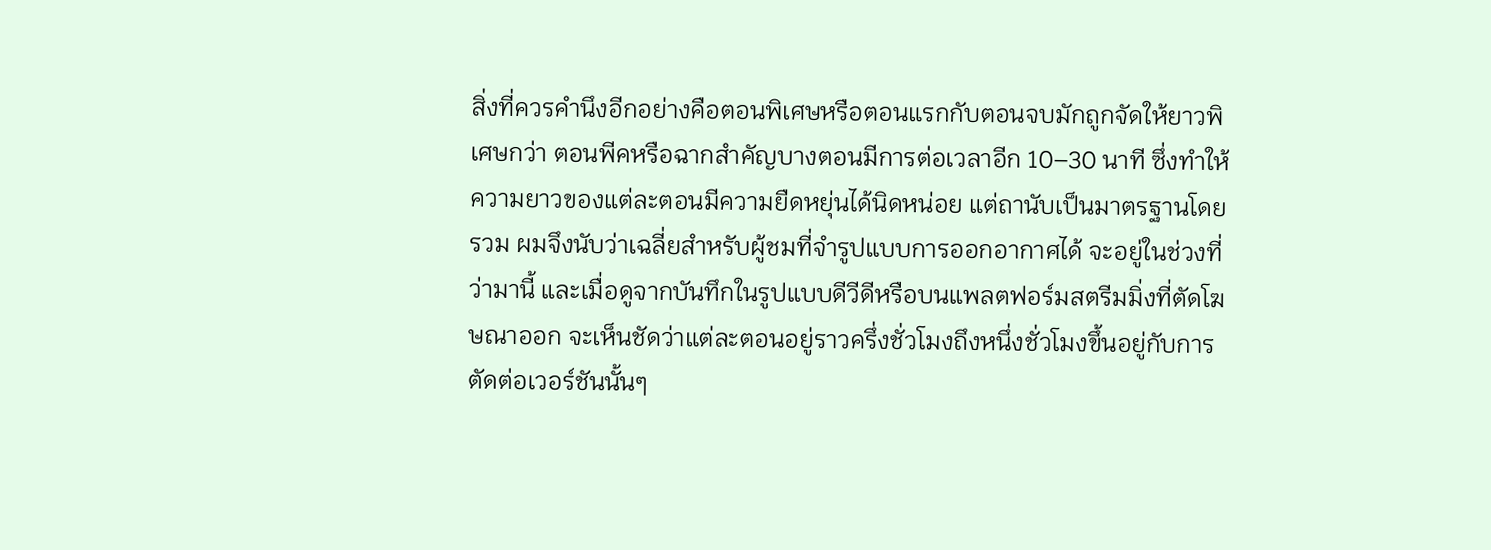สิ่งที่ควรคำนึงอีกอย่างคือตอนพิเศษหรือตอนแรกกับตอนจบมักถูกจัดให้ยาวพิเศษกว่า ตอนพีคหรือฉากสำคัญบางตอนมีการต่อเวลาอีก 10–30 นาที ซึ่งทำให้ความยาวของแต่ละตอนมีความยืดหยุ่นได้นิดหน่อย แต่ถานับเป็นมาตรฐานโดยรวม ผมจึงนับว่าเฉลี่ยสำหรับผู้ชมที่จำรูปแบบการออกอากาศได้ จะอยู่ในช่วงที่ว่ามานี้ และเมื่อดูจากบันทึกในรูปแบบดีวีดีหรือบนแพลตฟอร์มสตรีมมิ่งที่ตัดโฆษณาออก จะเห็นชัดว่าแต่ละตอนอยู่ราวครึ่งชั่วโมงถึงหนึ่งชั่วโมงขึ้นอยู่กับการตัดต่อเวอร์ชันนั้นๆ